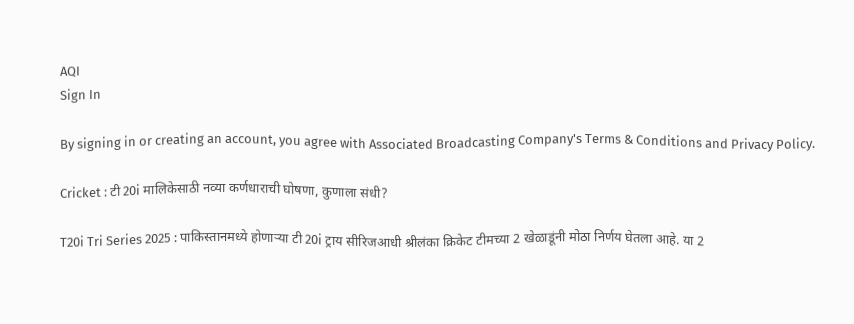AQI
Sign In

By signing in or creating an account, you agree with Associated Broadcasting Company's Terms & Conditions and Privacy Policy.

Cricket : टी 20i मालिकेसाठी नव्या कर्णधाराची घोषणा, कुणाला संधी?

T20i Tri Series 2025 : पाकिस्तानमध्ये होणाऱ्या टी 20i ट्राय सीरिजआधी श्रीलंका क्रिकेट टीमच्या 2 खेळाडूंनी मोठा निर्णय घेतला आहे. या 2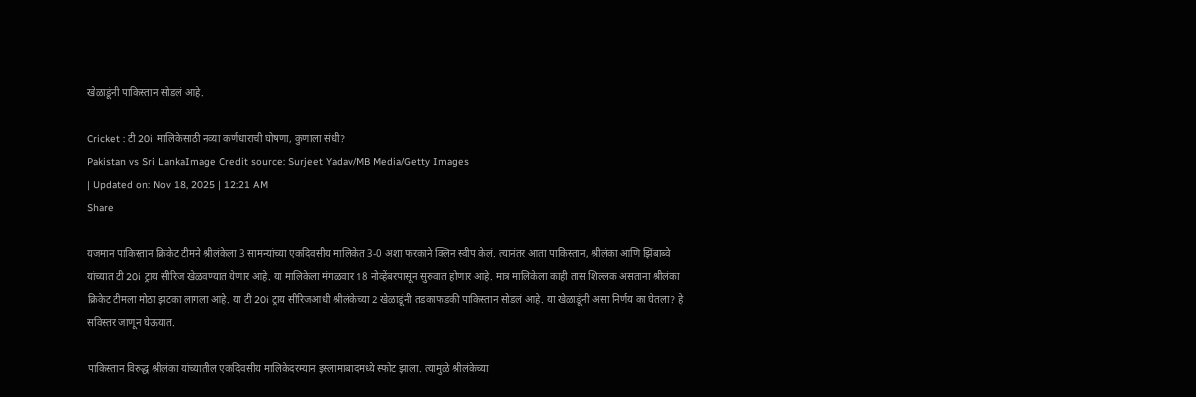खेळाडूंनी पाकिस्तान सोडलं आहे.

Cricket : टी 20i मालिकेसाठी नव्या कर्णधाराची घोषणा, कुणाला संधी?
Pakistan vs Sri LankaImage Credit source: Surjeet Yadav/MB Media/Getty Images
| Updated on: Nov 18, 2025 | 12:21 AM
Share

यजमान पाकिस्तान क्रिकेट टीमने श्रीलंकेला 3 सामन्यांच्या एकदिवसीय मालिकेत 3-0 अशा फरकाने क्लिन स्वीप केलं. त्यानंतर आता पाकिस्तान, श्रीलंका आणि झिंबाब्वे यांच्यात टी 20i ट्राय सीरिज खेळवण्यात येणार आहे. या मालिकेला मंगळवार 18 नोव्हेंबरपासून सुरुवात होणार आहे. मात्र मालिकेला काही तास शिल्लक असताना श्रीलंका क्रिकेट टीमला मोठा झटका लागला आहे. या टी 20i ट्राय सीरिजआधी श्रीलंकेच्या 2 खेळाडूंनी तडकाफडकी पाकिस्तान सोडलं आहे. या खेळाडूंनी असा निर्णय का घेतला? हे सविस्तर जाणून घेऊयात.

पाकिस्तान विरुद्ध श्रीलंका यांच्यातील एकदिवसीय मालिकेदरम्यान इस्लामाबादमध्ये स्फोट झाला. त्यामुळे श्रीलंकेच्या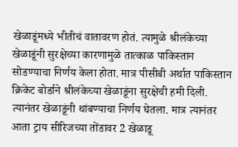खेळाडूंमध्ये भीतीचं वातावरण होतं. त्यामुळे श्रीलंकेच्या खेळाडूंनी सुरक्षेच्या कारणामुळे तात्काळ पाकिस्तान सोडण्याचा निर्णय केला होता. मात्र पीसीबी अर्थात पाकिस्तान क्रिकेट बोर्डाने श्रीलंकेच्या खेळाडूंना सुरक्षेची हमी दिली. त्यानंतर खेळाडूंनी थांबण्याचा निर्णय घेतला. मात्र त्यानंतर आता ट्राय सीरिजच्या तोंडावर 2 खेळाडू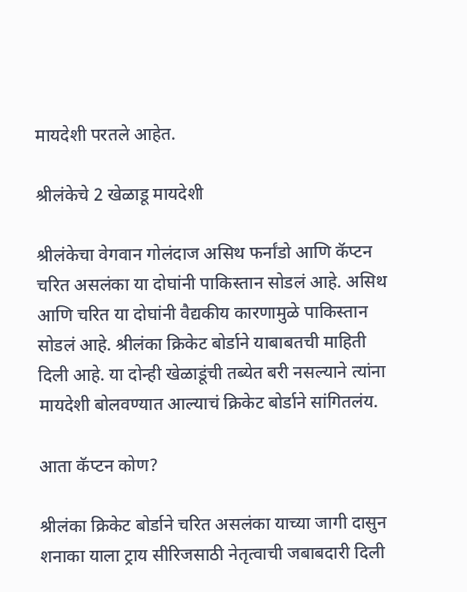मायदेशी परतले आहेत.

श्रीलंकेचे 2 खेळाडू मायदेशी

श्रीलंकेचा वेगवान गोलंदाज असिथ फर्नांडो आणि कॅप्टन चरित असलंका या दोघांनी पाकिस्तान सोडलं आहे. असिथ आणि चरित या दोघांनी वैद्यकीय कारणामुळे पाकिस्तान सोडलं आहे. श्रीलंका क्रिकेट बोर्डाने याबाबतची माहिती दिली आहे. या दोन्ही खेळाडूंची तब्येत बरी नसल्याने त्यांना मायदेशी बोलवण्यात आल्याचं क्रिकेट बोर्डाने सांगितलंय.

आता कॅप्टन कोण?

श्रीलंका क्रिकेट बोर्डाने चरित असलंका याच्या जागी दासुन शनाका याला ट्राय सीरिजसाठी नेतृत्वाची जबाबदारी दिली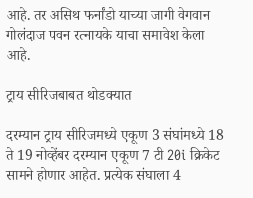आहे. तर असिथ फर्नांडो याच्या जागी वेगवान गोलंदाज पवन रत्नायके याचा समावेश केला आहे.

ट्राय सीरिजबाबत थोडक्यात

दरम्यान ट्राय सीरिजमध्ये एकूण 3 संघांमध्ये 18 ते 19 नोव्हेंबर दरम्यान एकूण 7 टी 20i क्रिकेट सामने होणार आहेत. प्रत्येक संघाला 4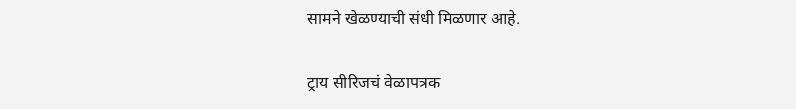सामने खेळण्याची संधी मिळणार आहे.

ट्राय सीरिजचं वेळापत्रक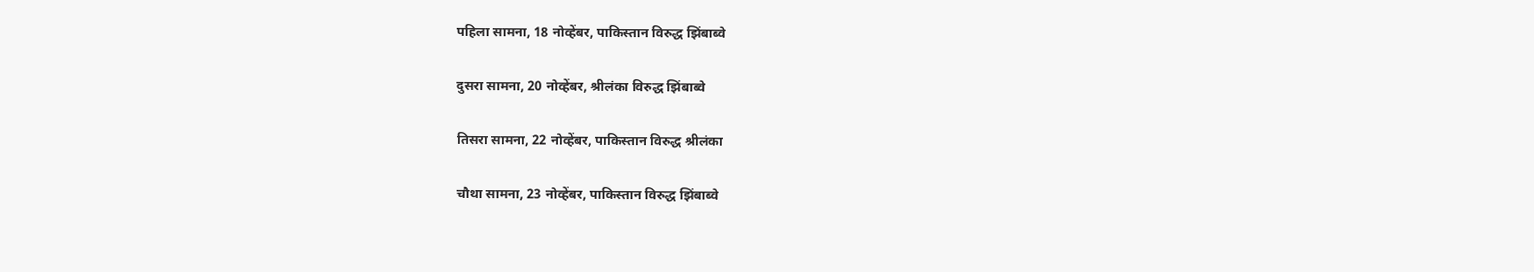पहिला सामना, 18 नोव्हेंबर, पाकिस्तान विरुद्ध झिंबाब्वे

दुसरा सामना, 20 नोव्हेंबर, श्रीलंका विरुद्ध झिंबाब्वे

तिसरा सामना, 22 नोव्हेंबर, पाकिस्तान विरुद्ध श्रीलंका

चौथा सामना, 23 नोव्हेंबर, पाकिस्तान विरुद्ध झिंबाब्वे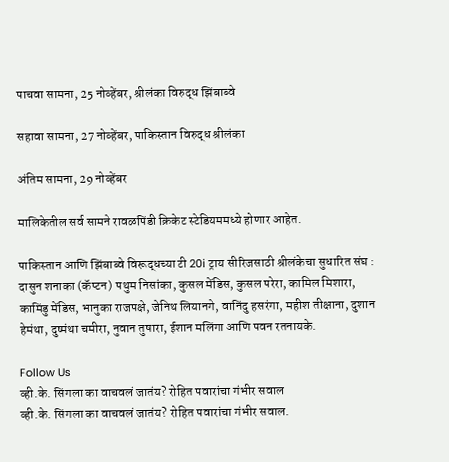पाचवा सामना, 25 नोव्हेंबर, श्रीलंका विरुद्ध झिंबाब्वे

सहावा सामना, 27 नोव्हेंबर, पाकिस्तान विरुद्ध श्रीलंका

अंतिम सामना, 29 नोव्हेंबर

मालिकेतील सर्व सामने रावळपिंडी क्रिकेट स्टेडियममध्ये होणार आहेत.

पाकिस्तान आणि झिंबाब्वे विरूद्धच्या टी 20i ट्राय सीरिजसाठी श्रीलंकेचा सुधारित संघ : दासुन शनाका (कॅप्टन) पथुम निसांका, कुसल मेंडिस, कुसल परेरा, कामिल मिशारा, कामिंडु मेंडिस, भानुका राजपक्षे, जेनिथ लियानगे, वानिंदु हसरंगा, महीश तीक्षाना, दुशान हेमंथा, दुष्मंथा चमीरा, नुवान तुषारा, ईशान मलिंगा आणि पवन रतनायके.

Follow Us
व्ही.के. सिंगला का वाचवलं जातंय? रोहित पवारांचा गंभीर सवाल
व्ही.के. सिंगला का वाचवलं जातंय? रोहित पवारांचा गंभीर सवाल.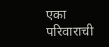एका परिवाराची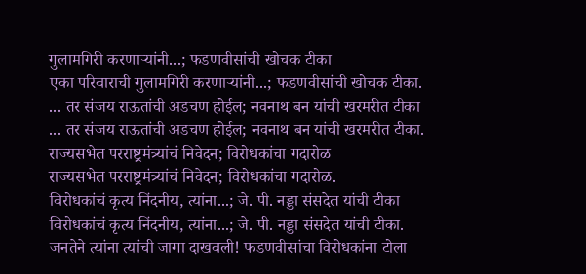गुलामगिरी करणाऱ्यांनी...; फडणवीसांची खोचक टीका
एका परिवाराची गुलामगिरी करणाऱ्यांनी...; फडणवीसांची खोचक टीका.
... तर संजय राऊतांची अडचण होईल; नवनाथ बन यांची खरमरीत टीका
... तर संजय राऊतांची अडचण होईल; नवनाथ बन यांची खरमरीत टीका.
राज्यसभेत परराष्ट्रमंत्र्यांचं निवेदन; विरोधकांचा गदारोळ
राज्यसभेत परराष्ट्रमंत्र्यांचं निवेदन; विरोधकांचा गदारोळ.
विरोधकांचं कृत्य निंदनीय, त्यांना...; जे. पी. नड्डा संसदेत यांची टीका
विरोधकांचं कृत्य निंदनीय, त्यांना...; जे. पी. नड्डा संसदेत यांची टीका.
जनतेने त्यांना त्यांची जागा दाखवली! फडणवीसांचा विरोधकांना टोला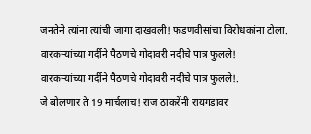जनतेने त्यांना त्यांची जागा दाखवली! फडणवीसांचा विरोधकांना टोला.
वारकऱ्यांच्या गर्दीने पैठणचे गोदावरी नदीचे पात्र फुलले!
वारकऱ्यांच्या गर्दीने पैठणचे गोदावरी नदीचे पात्र फुलले!.
जे बोलणार ते 19 मार्चलाच! राज ठाकरेंनी रायगडावर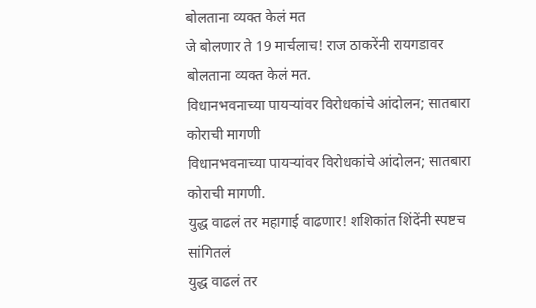बोलताना व्यक्त केलं मत
जे बोलणार ते 19 मार्चलाच! राज ठाकरेंनी रायगडावर बोलताना व्यक्त केलं मत.
विधानभवनाच्या पायऱ्यांवर विरोधकांचे आंदोलन; सातबारा कोराची मागणी
विधानभवनाच्या पायऱ्यांवर विरोधकांचे आंदोलन; सातबारा कोराची मागणी.
युद्ध वाढलं तर महागाई वाढणार! शशिकांत शिंदेंनी स्पष्टच सांगितलं
युद्ध वाढलं तर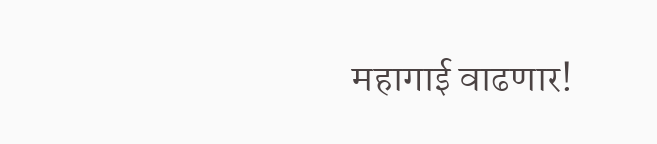महागाई वाढणार!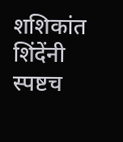शशिकांत शिंदेंनी स्पष्टच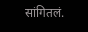सांगितलं.